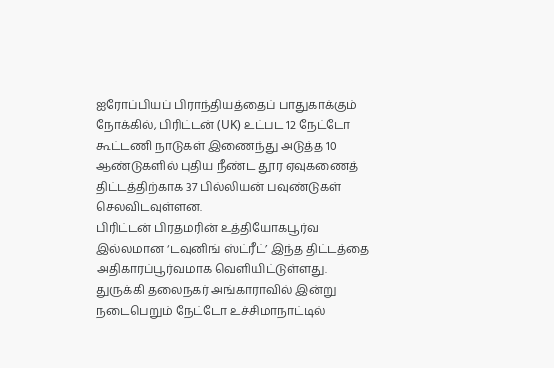ஐரோப்பியப் பிராந்தியத்தைப் பாதுகாக்கும் நோக்கில், பிரிட்டன் (UK) உட்பட 12 நேட்டோ கூட்டணி நாடுகள் இணைந்து அடுத்த 10 ஆண்டுகளில் புதிய நீண்ட தூர ஏவுகணைத் திட்டத்திற்காக 37 பில்லியன் பவுண்டுகள் செலவிடவுள்ளன.
பிரிட்டன் பிரதமரின் உத்தியோகபூர்வ இல்லமான ‘டவுனிங் ஸ்ட்ரீட்’ இந்த திட்டத்தை அதிகாரப்பூர்வமாக வெளியிட்டுள்ளது.
துருக்கி தலைநகர் அங்காராவில் இன்று நடைபெறும் நேட்டோ உச்சிமாநாட்டில்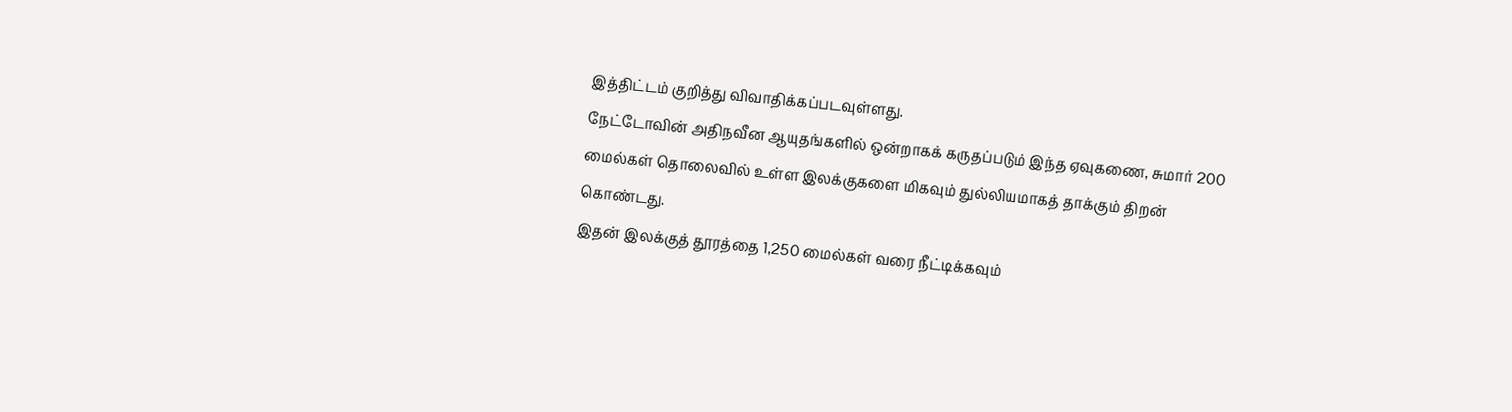இத்திட்டம் குறித்து விவாதிக்கப்படவுள்ளது.
நேட்டோவின் அதிநவீன ஆயுதங்களில் ஒன்றாகக் கருதப்படும் இந்த ஏவுகணை, சுமார் 200 மைல்கள் தொலைவில் உள்ள இலக்குகளை மிகவும் துல்லியமாகத் தாக்கும் திறன் கொண்டது.
இதன் இலக்குத் தூரத்தை 1,250 மைல்கள் வரை நீட்டிக்கவும்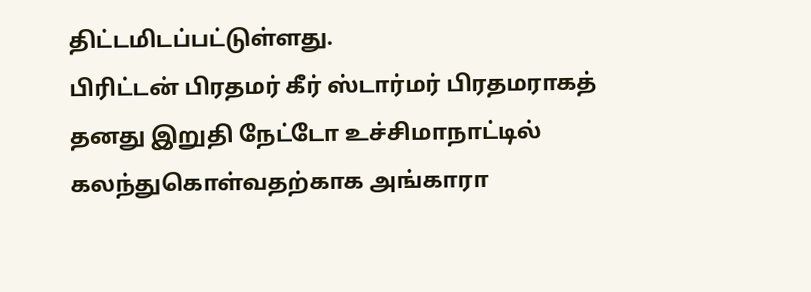திட்டமிடப்பட்டுள்ளது.
பிரிட்டன் பிரதமர் கீர் ஸ்டார்மர் பிரதமராகத் தனது இறுதி நேட்டோ உச்சிமாநாட்டில் கலந்துகொள்வதற்காக அங்காரா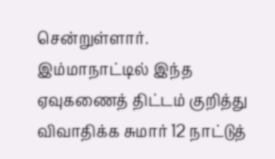சென்றுள்ளார்.
இம்மாநாட்டில் இந்த ஏவுகணைத் திட்டம் குறித்து விவாதிக்க சுமார் 12 நாட்டுத்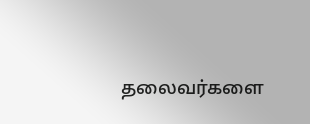தலைவர்களை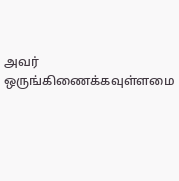அவர் ஒருங்கிணைக்கவுள்ளமை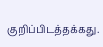குறிப்பிடத்தக்கது.